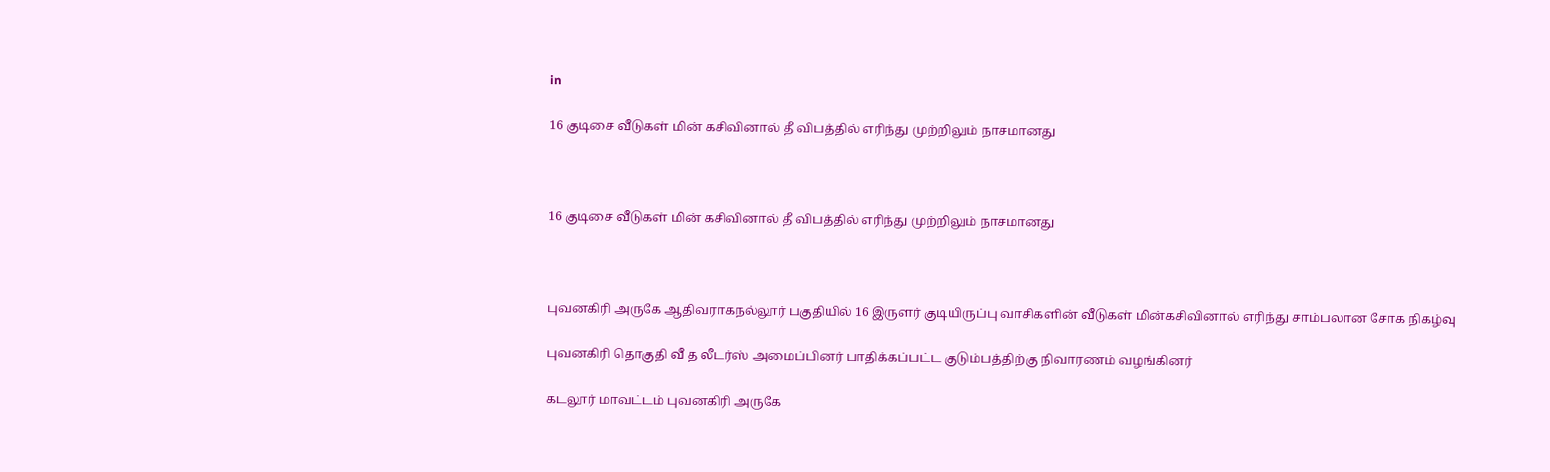in

16 குடிசை வீடுகள் மின் கசிவினால் தீ விபத்தில் எரிந்து முற்றிலும் நாசமானது



16 குடிசை வீடுகள் மின் கசிவினால் தீ விபத்தில் எரிந்து முற்றிலும் நாசமானது



புவனகிரி அருகே ஆதிவராகநல்லூர் பகுதியில் 16 இருளர் குடியிருப்பு வாசிகளின் வீடுகள் மின்கசிவினால் எரிந்து சாம்பலான சோக‌ நிகழ்வு

புவனகிரி தொகுதி வீ த லீடர்ஸ் அமைப்பினர் பாதிக்கப்பட்ட குடும்பத்திற்கு நிவாரணம் வழங்கினர்

கடலூர் மாவட்டம் புவனகிரி அருகே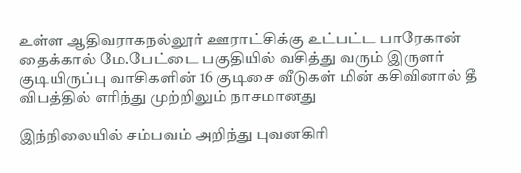உள்ள ஆதிவராகநல்லூர் ஊராட்சிக்கு உட்பட்ட பாரேகான் தைக்கால் மே.பேட்டை பகுதியில் வசித்து வரும் இருளர் குடியிருப்பு வாசிகளின் 16 குடிசை வீடுகள் மின் கசிவினால் தீ விபத்தில் எரிந்து முற்றிலும் நாசமானது

இந்நிலையில் சம்பவம் அறிந்து புவனகிரி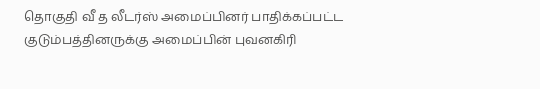தொகுதி வீ த லீடர்ஸ் அமைப்பினர் பாதிக்கப்பட்ட குடும்பத்தினருக்கு அமைப்பின் புவனகிரி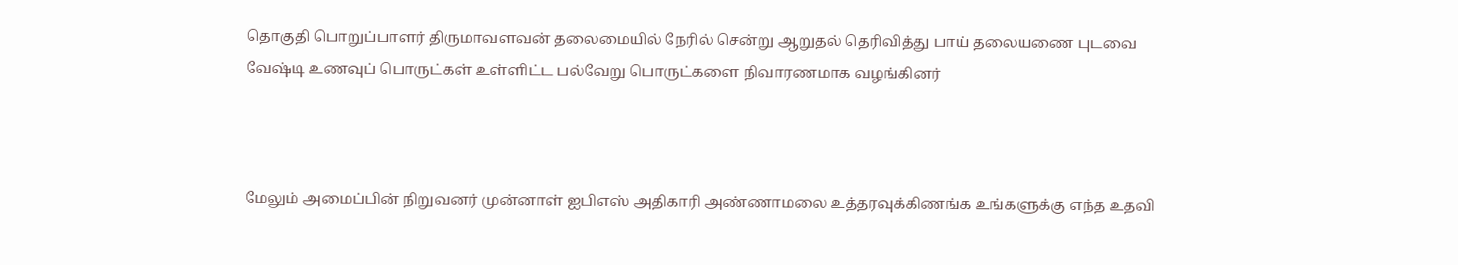தொகுதி பொறுப்பாளர் திருமாவளவன் தலைமையில் நேரில் சென்று ஆறுதல் தெரிவித்து பாய் தலையணை புடவை வேஷ்டி உணவுப் பொருட்கள் உள்ளிட்ட பல்வேறு பொருட்களை நிவாரணமாக வழங்கினர்



மேலும் அமைப்பின் நிறுவனர் முன்னாள் ஐபிஎஸ் அதிகாரி அண்ணாமலை உத்தரவுக்கிணங்க உங்களுக்கு எந்த உதவி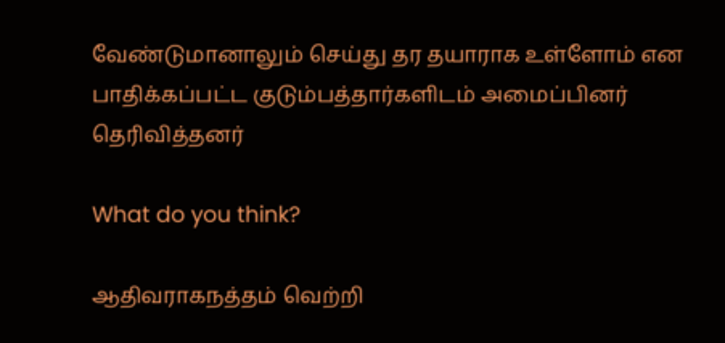வேண்டுமானாலும் செய்து தர தயாராக உள்ளோம் என பாதிக்கப்பட்ட குடும்பத்தார்களிடம் அமைப்பினர் தெரிவித்தனர்

What do you think?

ஆதிவராகநத்தம் வெற்றி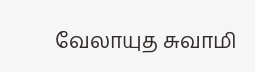வேலாயுத சுவாமி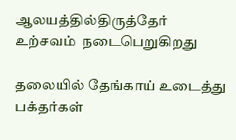ஆலயத்தில்திருத்தேர் உற்சவம்  நடைபெறுகிறது

தலையில் தேங்காய் உடைத்து பக்தர்கள்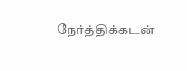நேர்த்திக்கடன்